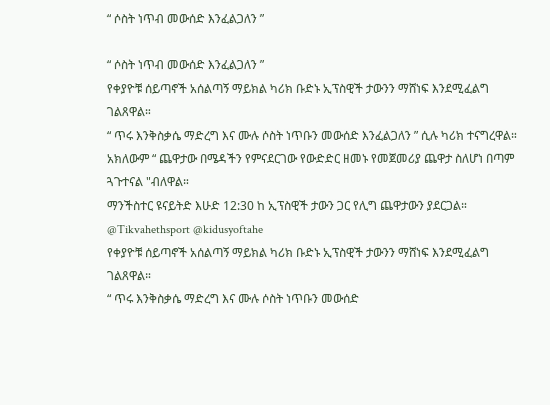“ ሶስት ነጥብ መውሰድ እንፈልጋለን ”

“ ሶስት ነጥብ መውሰድ እንፈልጋለን ”
የቀያዮቹ ሰይጣኖች አሰልጣኝ ማይክል ካሪክ ቡድኑ ኢፕስዊች ታውንን ማሸነፍ እንደሚፈልግ ገልጸዋል።
“ ጥሩ እንቅስቃሴ ማድረግ እና ሙሉ ሶስት ነጥቡን መውሰድ እንፈልጋለን ” ሲሉ ካሪክ ተናግረዋል።
አክለውም “ ጨዋታው በሜዳችን የምናደርገው የውድድር ዘመኑ የመጀመሪያ ጨዋታ ስለሆነ በጣም ጓጉተናል "ብለዋል።
ማንችስተር ዩናይትድ እሁድ 12:30 ከ ኢፕስዊች ታውን ጋር የሊግ ጨዋታውን ያደርጋል።
@Tikvahethsport @kidusyoftahe
የቀያዮቹ ሰይጣኖች አሰልጣኝ ማይክል ካሪክ ቡድኑ ኢፕስዊች ታውንን ማሸነፍ እንደሚፈልግ ገልጸዋል።
“ ጥሩ እንቅስቃሴ ማድረግ እና ሙሉ ሶስት ነጥቡን መውሰድ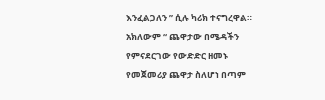እንፈልጋለን ” ሲሉ ካሪክ ተናግረዋል።
አክለውም “ ጨዋታው በሜዳችን የምናደርገው የውድድር ዘመኑ የመጀመሪያ ጨዋታ ስለሆነ በጣም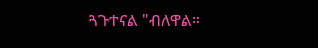ጓጉተናል "ብለዋል።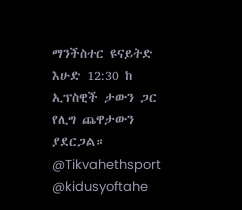ማንችስተር ዩናይትድ እሁድ 12:30 ከ ኢፕስዊች ታውን ጋር የሊግ ጨዋታውን ያደርጋል።
@Tikvahethsport @kidusyoftahe